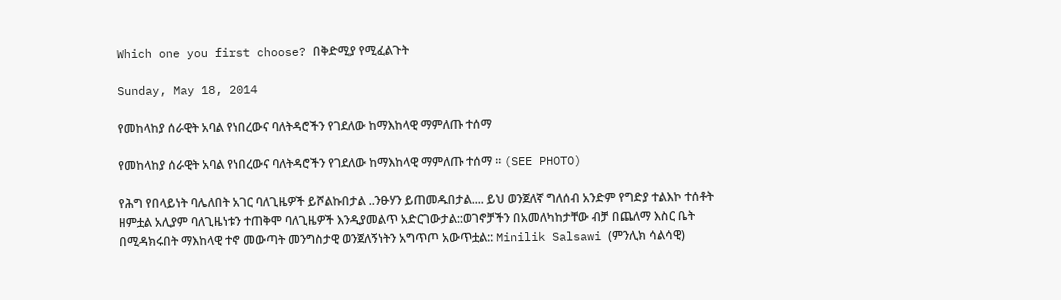Which one you first choose? በቅድሚያ የሚፈልጉት

Sunday, May 18, 2014

የመከላከያ ሰራዊት አባል የነበረውና ባለትዳሮችን የገደለው ከማእከላዊ ማምለጡ ተሰማ

የመከላከያ ሰራዊት አባል የነበረውና ባለትዳሮችን የገደለው ከማእከላዊ ማምለጡ ተሰማ ። (SEE PHOTO)

የሕግ የበላይነት ባሌለበት አገር ባለጊዜዎች ይሾልኩበታል ..ንፁሃን ይጠመዱበታል.... ይህ ወንጀለኛ ግለሰብ አንድም የግድያ ተልእኮ ተሰቶት ዘምቷል አሊያም ባለጊዜነቱን ተጠቅሞ ባለጊዜዎች እንዲያመልጥ አድርገውታል::ወገኖቻችን በአመለካከታቸው ብቻ በጨለማ እስር ቤት በሚዳክሩበት ማእከላዊ ተኖ መውጣት መንግስታዊ ወንጀለኝነትን አግጥጦ አውጥቷል:: Minilik Salsawi (ምንሊክ ሳልሳዊ)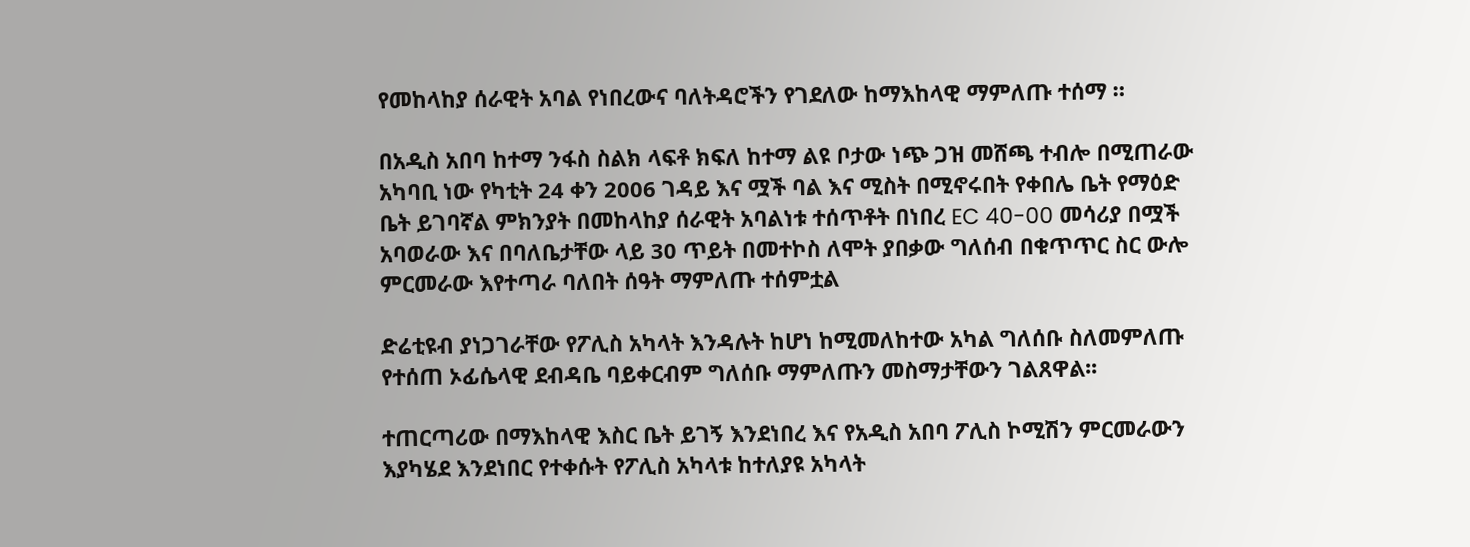የመከላከያ ሰራዊት አባል የነበረውና ባለትዳሮችን የገደለው ከማእከላዊ ማምለጡ ተሰማ ።

በአዲስ አበባ ከተማ ንፋስ ስልክ ላፍቶ ክፍለ ከተማ ልዩ ቦታው ነጭ ጋዝ መሸጫ ተብሎ በሚጠራው አካባቢ ነው የካቲት 24 ቀን 2006 ገዳይ እና ሟች ባል እና ሚስት በሚኖሩበት የቀበሌ ቤት የማዕድ ቤት ይገባኛል ምክንያት በመከላከያ ሰራዊት አባልነቱ ተሰጥቶት በነበረ EC 40-00 መሳሪያ በሟች አባወራው እና በባለቤታቸው ላይ 30 ጥይት በመተኮስ ለሞት ያበቃው ግለሰብ በቁጥጥር ስር ውሎ ምርመራው እየተጣራ ባለበት ሰዓት ማምለጡ ተሰምቷል

ድሬቲዩብ ያነጋገራቸው የፖሊስ አካላት እንዳሉት ከሆነ ከሚመለከተው አካል ግለሰቡ ስለመምለጡ የተሰጠ ኦፊሴላዊ ደብዳቤ ባይቀርብም ግለሰቡ ማምለጡን መስማታቸውን ገልጸዋል፡፡

ተጠርጣሪው በማእከላዊ እስር ቤት ይገኝ እንደነበረ እና የአዲስ አበባ ፖሊስ ኮሚሽን ምርመራውን እያካሄደ እንደነበር የተቀሱት የፖሊስ አካላቱ ከተለያዩ አካላት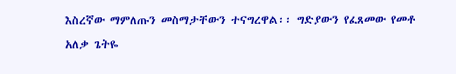እስረኛው ማምለጡን መስማታቸውን ተናግረዋል፡፡ ግድያውን የፈጸመው የመቶ አለቃ ጌትዬ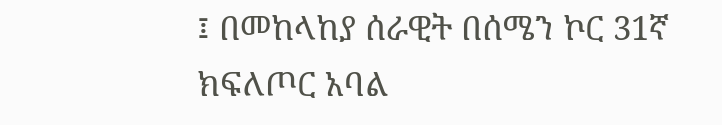፤ በመከላከያ ሰራዊት በሰሜን ኮር 31ኛ ክፍለጦር አባል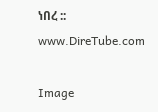ነበረ :: www.DireTube.com

Image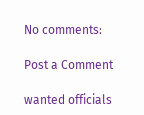No comments:

Post a Comment

wanted officials